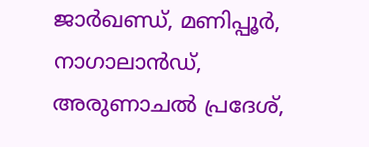ജാർഖണ്ഡ്, മണിപ്പൂർ, നാഗാലാൻഡ്, അരുണാചൽ പ്രദേശ്,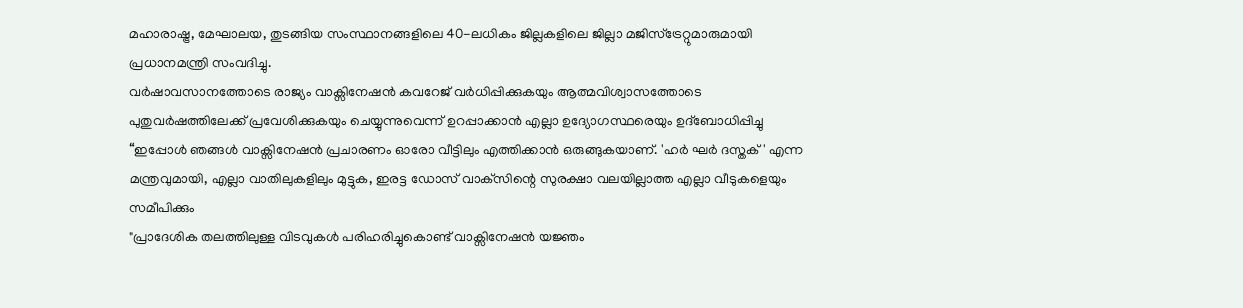മഹാരാഷ്ട്ര, മേഘാലയ, തുടങ്ങിയ സംസ്ഥാനങ്ങളിലെ 40-ലധികം ജില്ലകളിലെ ജില്ലാ മജിസ്‌ട്രേറ്റുമാരുമായി പ്രധാനമന്ത്രി സംവദിച്ചു.
വർഷാവസാനത്തോടെ രാജ്യം വാക്സിനേഷൻ കവറേജ് വർധിപ്പിക്കുകയും ആത്മവിശ്വാസത്തോടെ പുതുവർഷത്തിലേക്ക് പ്രവേശിക്കുകയും ചെയ്യുന്നുവെന്ന് ഉറപ്പാക്കാൻ എല്ലാ ഉദ്യോഗസ്ഥരെയും ഉദ്‌ബോധിപ്പിച്ചു
“ഇപ്പോൾ ഞങ്ങൾ വാക്സിനേഷൻ പ്രചാരണം ഓരോ വീട്ടിലും എത്തിക്കാൻ ഒരുങ്ങുകയാണ്. 'ഹർ ഘർ ദസ്തക്' എന്ന മന്ത്രവുമായി, എല്ലാ വാതിലുകളിലും മുട്ടുക, ഇരട്ട ഡോസ് വാക്‌സിന്റെ സുരക്ഷാ വലയില്ലാത്ത എല്ലാ വീടുകളെയും സമീപിക്കും
"പ്രാദേശിക തലത്തിലുള്ള വിടവുകൾ പരിഹരിച്ചുകൊണ്ട് വാക്സിനേഷൻ യജ്ഞം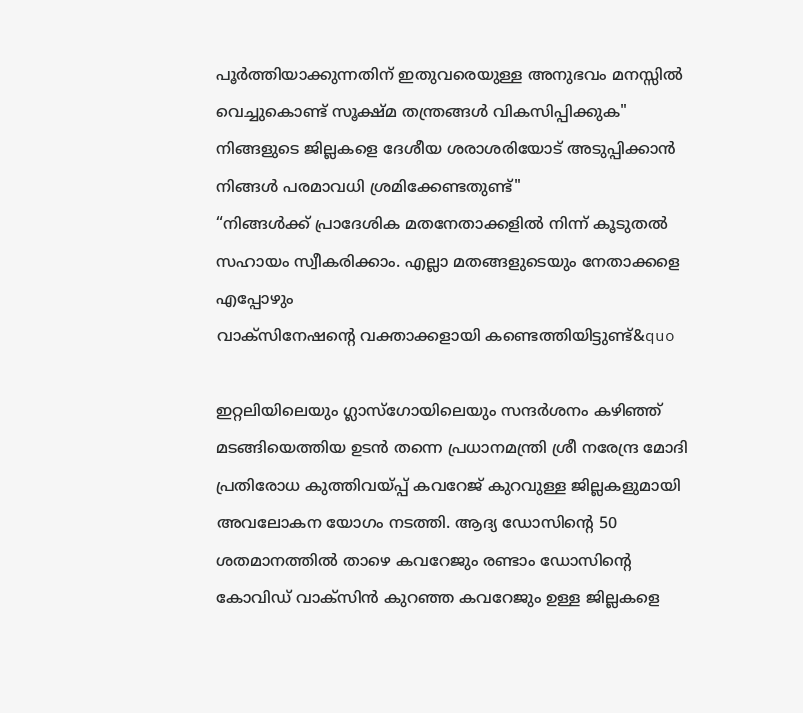പൂർത്തിയാക്കുന്നതിന് ഇതുവരെയുള്ള അനുഭവം മനസ്സിൽ വെച്ചുകൊണ്ട് സൂക്ഷ്മ തന്ത്രങ്ങൾ വികസിപ്പിക്കുക"
നിങ്ങളുടെ ജില്ലകളെ ദേശീയ ശരാശരിയോട് അടുപ്പിക്കാൻ നിങ്ങൾ പരമാവധി ശ്രമിക്കേണ്ടതുണ്ട്"
“നിങ്ങൾക്ക് പ്രാദേശിക മതനേതാക്കളിൽ നിന്ന് കൂടുതൽ സഹായം സ്വീകരിക്കാം. എല്ലാ മതങ്ങളുടെയും നേതാക്കളെ എപ്പോഴും
വാക്സിനേഷന്റെ വക്താക്കളായി കണ്ടെത്തിയിട്ടുണ്ട്&quo

ഇറ്റലിയിലെയും ഗ്ലാസ്‌ഗോയിലെയും സന്ദർശനം കഴിഞ്ഞ് മടങ്ങിയെത്തിയ ഉടൻ തന്നെ പ്രധാനമന്ത്രി ശ്രീ നരേന്ദ്ര മോദി പ്രതിരോധ കുത്തിവയ്പ്പ് കവറേജ് കുറവുള്ള ജില്ലകളുമായി അവലോകന യോഗം നടത്തി. ആദ്യ ഡോസിന്റെ 50 ശതമാനത്തിൽ താഴെ കവറേജും രണ്ടാം ഡോസിന്റെ കോവിഡ് വാക്‌സിൻ കുറഞ്ഞ കവറേജും ഉള്ള ജില്ലകളെ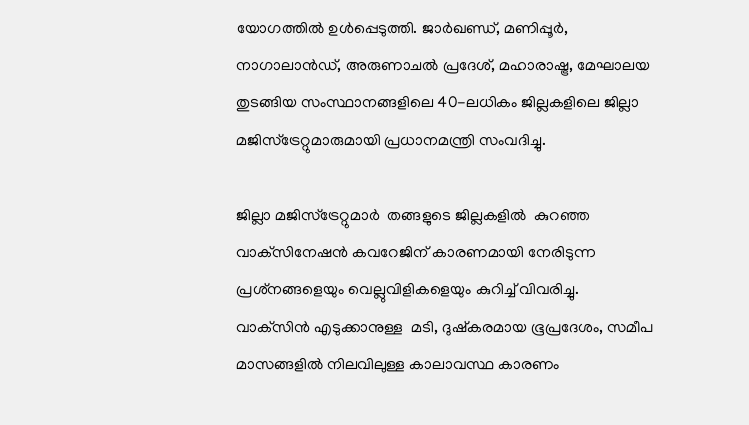യോഗത്തിൽ ഉൾപ്പെടുത്തി. ജാർഖണ്ഡ്, മണിപ്പൂർ, നാഗാലാൻഡ്, അരുണാചൽ പ്രദേശ്, മഹാരാഷ്ട്ര, മേഘാലയ തുടങ്ങിയ സംസ്ഥാനങ്ങളിലെ 40-ലധികം ജില്ലകളിലെ ജില്ലാ മജിസ്‌ട്രേറ്റുമാരുമായി പ്രധാനമന്ത്രി സംവദിച്ചു.

ജില്ലാ മജിസ്‌ട്രേറ്റുമാർ  തങ്ങളുടെ ജില്ലകളിൽ  കുറഞ്ഞ വാക്‌സിനേഷൻ കവറേജിന് കാരണമായി നേരിടുന്ന പ്രശ്‌നങ്ങളെയും വെല്ലുവിളികളെയും കുറിച്ച് വിവരിച്ചു. വാക്‌സിൻ എടുക്കാനുള്ള  മടി, ദുഷ്‌കരമായ ഭൂപ്രദേശം, സമീപ മാസങ്ങളിൽ നിലവിലുള്ള കാലാവസ്ഥ കാരണം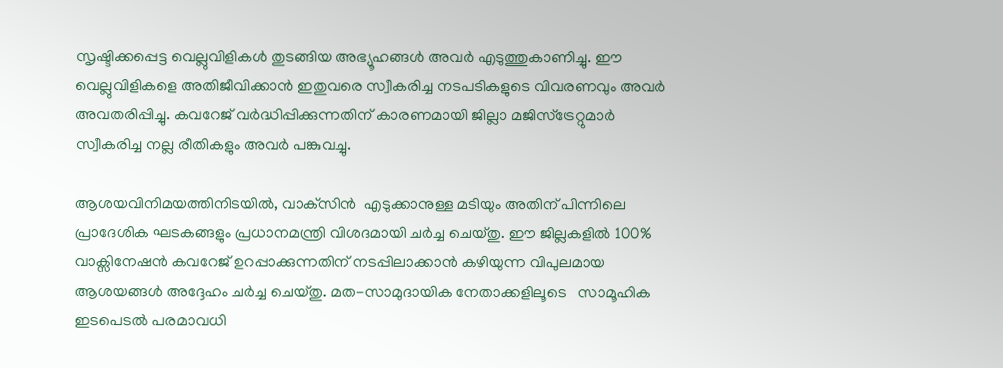സൃഷ്ടിക്കപ്പെട്ട വെല്ലുവിളികൾ തുടങ്ങിയ അഭ്യൂഹങ്ങൾ അവർ എടുത്തുകാണിച്ചു. ഈ വെല്ലുവിളികളെ അതിജീവിക്കാൻ ഇതുവരെ സ്വീകരിച്ച നടപടികളുടെ വിവരണവും അവർ അവതരിപ്പിച്ചു. കവറേജ് വർദ്ധിപ്പിക്കുന്നതിന് കാരണമായി ജില്ലാ മജിസ്‌ട്രേറ്റുമാർ  സ്വീകരിച്ച നല്ല രീതികളും അവർ പങ്കുവച്ചു.

ആശയവിനിമയത്തിനിടയിൽ, വാക്‌സിൻ  എടുക്കാനുള്ള മടിയും അതിന് പിന്നിലെ പ്രാദേശിക ഘടകങ്ങളും പ്രധാനമന്ത്രി വിശദമായി ചർച്ച ചെയ്തു. ഈ ജില്ലകളിൽ 100% വാക്സിനേഷൻ കവറേജ് ഉറപ്പാക്കുന്നതിന് നടപ്പിലാക്കാൻ കഴിയുന്ന വിപുലമായ ആശയങ്ങൾ അദ്ദേഹം ചർച്ച ചെയ്തു. മത-സാമുദായിക നേതാക്കളിലൂടെ   സാമൂഹിക  ഇടപെടൽ പരമാവധി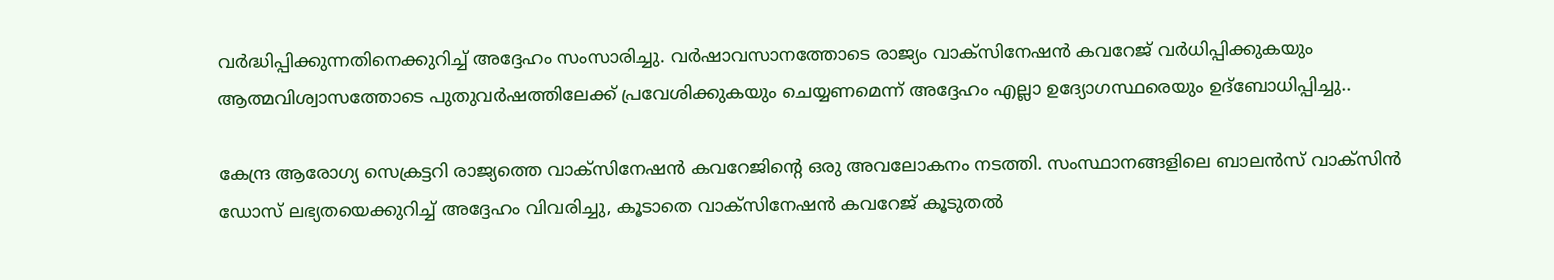വർദ്ധിപ്പിക്കുന്നതിനെക്കുറിച്ച് അദ്ദേഹം സംസാരിച്ചു. വർഷാവസാനത്തോടെ രാജ്യം വാക്സിനേഷൻ കവറേജ് വർധിപ്പിക്കുകയും ആത്മവിശ്വാസത്തോടെ പുതുവർഷത്തിലേക്ക് പ്രവേശിക്കുകയും ചെയ്യണമെന്ന് അദ്ദേഹം എല്ലാ ഉദ്യോഗസ്ഥരെയും ഉദ്ബോധിപ്പിച്ചു..

കേന്ദ്ര ആരോഗ്യ സെക്രട്ടറി രാജ്യത്തെ വാക്സിനേഷൻ കവറേജിന്റെ ഒരു അവലോകനം നടത്തി. സംസ്ഥാനങ്ങളിലെ ബാലൻസ് വാക്സിൻ ഡോസ് ലഭ്യതയെക്കുറിച്ച് അദ്ദേഹം വിവരിച്ചു, കൂടാതെ വാക്സിനേഷൻ കവറേജ് കൂടുതൽ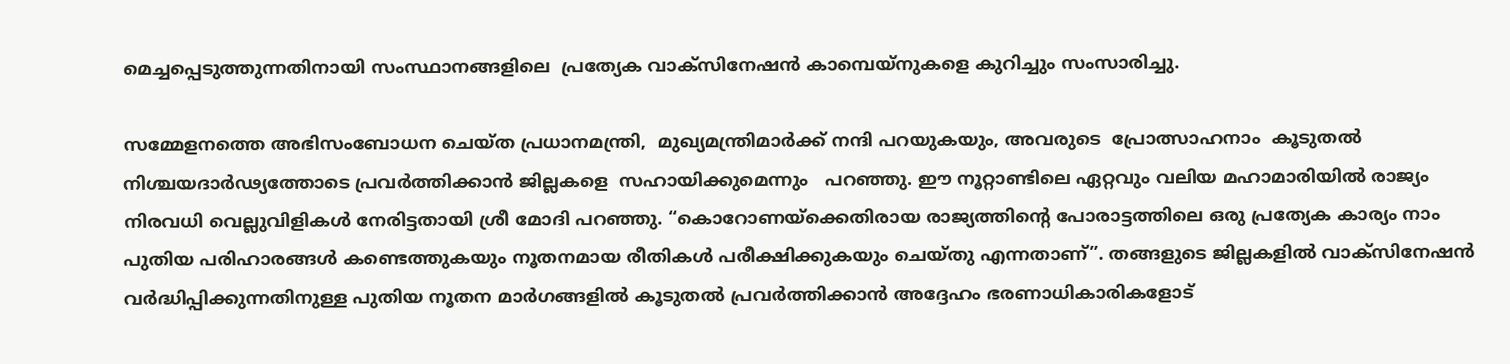മെച്ചപ്പെടുത്തുന്നതിനായി സംസ്ഥാനങ്ങളിലെ  പ്രത്യേക വാക്സിനേഷൻ കാമ്പെയ്‌നുകളെ കുറിച്ചും സംസാരിച്ചു.

സമ്മേളനത്തെ അഭിസംബോധന ചെയ്ത പ്രധാനമന്ത്രി,  മുഖ്യമന്ത്രിമാർക്ക് നന്ദി പറയുകയും, അവരുടെ  പ്രോത്സാഹനാം  കൂടുതൽ നിശ്ചയദാർഢ്യത്തോടെ പ്രവർത്തിക്കാൻ ജില്ലകളെ  സഹായിക്കുമെന്നും   പറഞ്ഞു. ഈ നൂറ്റാണ്ടിലെ ഏറ്റവും വലിയ മഹാമാരിയിൽ രാജ്യം നിരവധി വെല്ലുവിളികൾ നേരിട്ടതായി ശ്രീ മോദി പറഞ്ഞു. “കൊറോണയ്‌ക്കെതിരായ രാജ്യത്തിന്റെ പോരാട്ടത്തിലെ ഒരു പ്രത്യേക കാര്യം നാം പുതിയ പരിഹാരങ്ങൾ കണ്ടെത്തുകയും നൂതനമായ രീതികൾ പരീക്ഷിക്കുകയും ചെയ്തു എന്നതാണ്”. തങ്ങളുടെ ജില്ലകളിൽ വാക്സിനേഷൻ വർദ്ധിപ്പിക്കുന്നതിനുള്ള പുതിയ നൂതന മാർഗങ്ങളിൽ കൂടുതൽ പ്രവർത്തിക്കാൻ അദ്ദേഹം ഭരണാധികാരികളോട്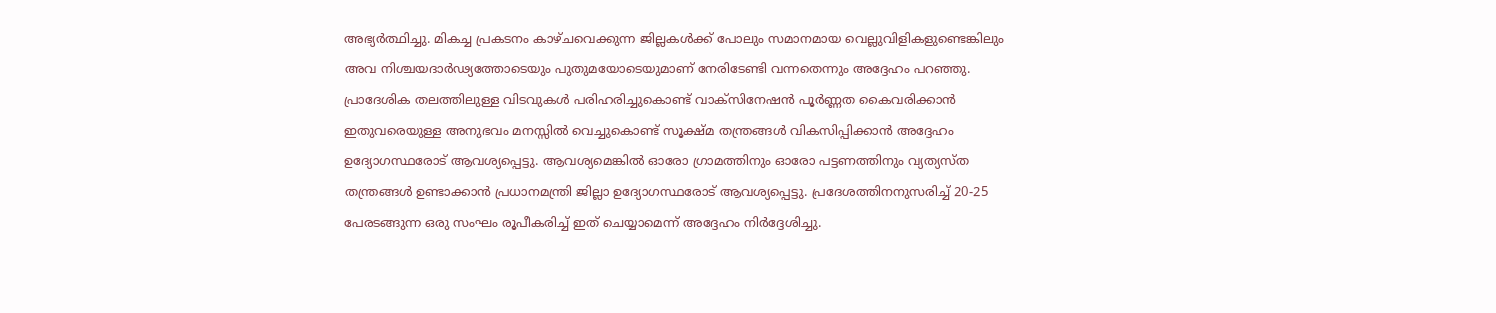അഭ്യർത്ഥിച്ചു. മികച്ച പ്രകടനം കാഴ്ചവെക്കുന്ന ജില്ലകൾക്ക് പോലും സമാനമായ വെല്ലുവിളികളുണ്ടെങ്കിലും അവ നിശ്ചയദാർഢ്യത്തോടെയും പുതുമയോടെയുമാണ് നേരിടേണ്ടി വന്നതെന്നും അദ്ദേഹം പറഞ്ഞു. പ്രാദേശിക തലത്തിലുള്ള വിടവുകൾ പരിഹരിച്ചുകൊണ്ട് വാക്സിനേഷൻ പൂർണ്ണത കൈവരിക്കാൻ   ഇതുവരെയുള്ള അനുഭവം മനസ്സിൽ വെച്ചുകൊണ്ട് സൂക്ഷ്മ തന്ത്രങ്ങൾ വികസിപ്പിക്കാൻ അദ്ദേഹം ഉദ്യോഗസ്ഥരോട് ആവശ്യപ്പെട്ടു. ആവശ്യമെങ്കിൽ ഓരോ ഗ്രാമത്തിനും ഓരോ പട്ടണത്തിനും വ്യത്യസ്ത തന്ത്രങ്ങൾ ഉണ്ടാക്കാൻ പ്രധാനമന്ത്രി ജില്ലാ ഉദ്യോഗസ്ഥരോട് ആവശ്യപ്പെട്ടു. പ്രദേശത്തിനനുസരിച്ച് 20-25 പേരടങ്ങുന്ന ഒരു സംഘം രൂപീകരിച്ച് ഇത് ചെയ്യാമെന്ന് അദ്ദേഹം നിർദ്ദേശിച്ചു.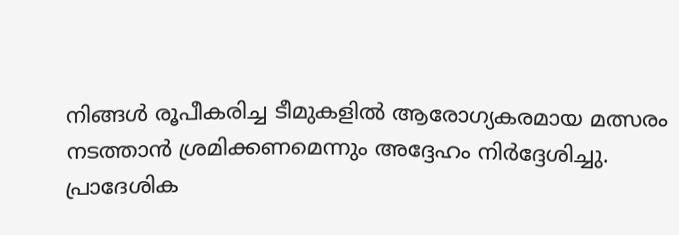നിങ്ങൾ രൂപീകരിച്ച ടീമുകളിൽ ആരോഗ്യകരമായ മത്സരം നടത്താൻ ശ്രമിക്കണമെന്നും അദ്ദേഹം നിർദ്ദേശിച്ചു. പ്രാദേശിക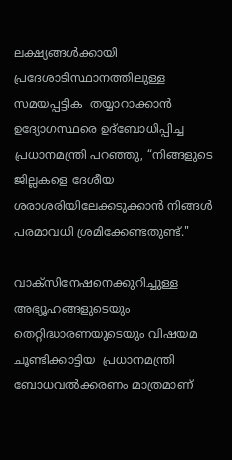ലക്ഷ്യങ്ങൾക്കായി പ്രദേശാടിസ്ഥാനത്തിലുള്ള സമയപ്പട്ടിക  തയ്യാറാക്കാൻ ഉദ്യോഗസ്ഥരെ ഉദ്‌ബോധിപ്പിച്ച പ്രധാനമന്ത്രി പറഞ്ഞു, “നിങ്ങളുടെ ജില്ലകളെ ദേശീയ ശരാശരിയിലേക്കടുക്കാൻ നിങ്ങൾ പരമാവധി ശ്രമിക്കേണ്ടതുണ്ട്."

വാക്‌സിനേഷനെക്കുറിച്ചുള്ള അഭ്യൂഹങ്ങളുടെയും തെറ്റിദ്ധാരണയുടെയും വിഷയമ  ചൂണ്ടിക്കാട്ടിയ  പ്രധാനമന്ത്രി  ബോധവൽക്കരണം മാത്രമാണ്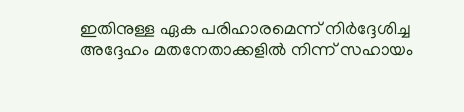ഇതിനുള്ള ഏക പരിഹാരമെന്ന് നിർദ്ദേശിച്ച അദ്ദേഹം മതനേതാക്കളിൽ നിന്ന് സഹായം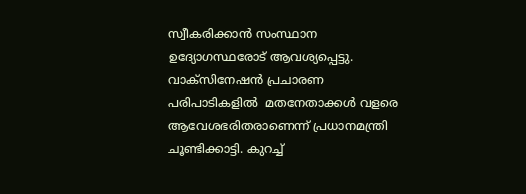സ്വീകരിക്കാൻ സംസ്ഥാന ഉദ്യോഗസ്ഥരോട് ആവശ്യപ്പെട്ടു. വാക്‌സിനേഷൻ പ്രചാരണ പരിപാടികളിൽ  മതനേതാക്കൾ വളരെ ആവേശഭരിതരാണെന്ന് പ്രധാനമന്ത്രി ചൂണ്ടിക്കാട്ടി. കുറച്ച്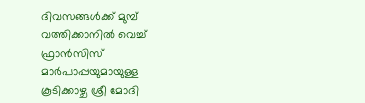ദിവസങ്ങൾക്ക് മുമ്പ് വത്തിക്കാനിൽ വെച്ച് ഫ്രാൻസിസ് മാർപാപ്പയുമായുള്ള കൂടിക്കാഴ്ച ശ്രീ മോദി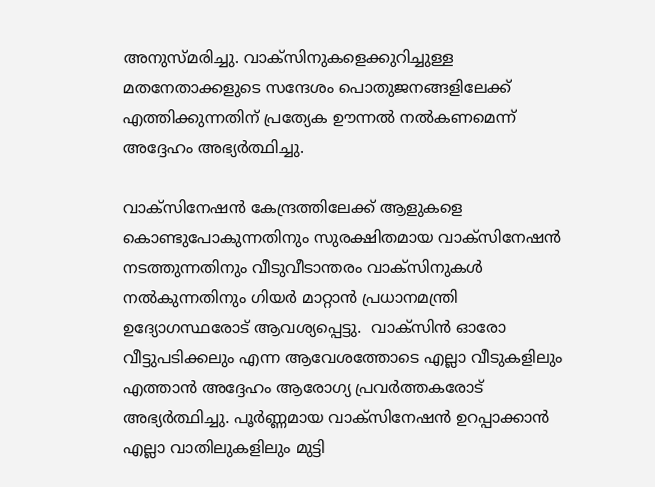അനുസ്മരിച്ചു. വാക്സിനുകളെക്കുറിച്ചുള്ള മതനേതാക്കളുടെ സന്ദേശം പൊതുജനങ്ങളിലേക്ക് എത്തിക്കുന്നതിന് പ്രത്യേക ഊന്നൽ നൽകണമെന്ന് അദ്ദേഹം അഭ്യർത്ഥിച്ചു.

വാക്‌സിനേഷൻ കേന്ദ്രത്തിലേക്ക് ആളുകളെ കൊണ്ടുപോകുന്നതിനും സുരക്ഷിതമായ വാക്‌സിനേഷൻ നടത്തുന്നതിനും വീടുവീടാന്തരം വാക്‌സിനുകൾ നൽകുന്നതിനും ഗിയർ മാറ്റാൻ പ്രധാനമന്ത്രി ഉദ്യോഗസ്ഥരോട് ആവശ്യപ്പെട്ടു.  വാക്‌സിൻ ഓരോ വീട്ടുപടിക്കലും എന്ന ആവേശത്തോടെ എല്ലാ വീടുകളിലും എത്താൻ അദ്ദേഹം ആരോഗ്യ പ്രവർത്തകരോട് അഭ്യർത്ഥിച്ചു. പൂർണ്ണമായ വാക്സിനേഷൻ ഉറപ്പാക്കാൻ എല്ലാ വാതിലുകളിലും മുട്ടി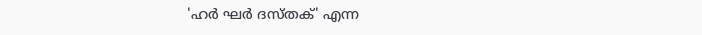'ഹർ ഘർ ദസ്തക്' എന്ന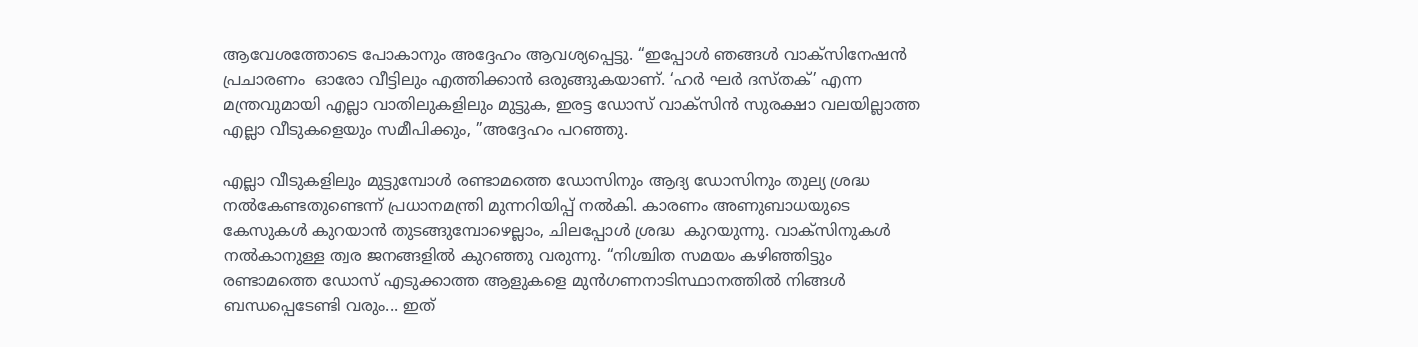ആവേശത്തോടെ പോകാനും അദ്ദേഹം ആവശ്യപ്പെട്ടു. “ഇപ്പോൾ ഞങ്ങൾ വാക്സിനേഷൻ പ്രചാരണം  ഓരോ വീട്ടിലും എത്തിക്കാൻ ഒരുങ്ങുകയാണ്. ‘ഹർ ഘർ ദസ്തക്’ എന്ന മന്ത്രവുമായി എല്ലാ വാതിലുകളിലും മുട്ടുക, ഇരട്ട ഡോസ് വാക്സിൻ സുരക്ഷാ വലയില്ലാത്ത എല്ലാ വീടുകളെയും സമീപിക്കും, ”അദ്ദേഹം പറഞ്ഞു.

എല്ലാ വീടുകളിലും മുട്ടുമ്പോൾ രണ്ടാമത്തെ ഡോസിനും ആദ്യ ഡോസിനും തുല്യ ശ്രദ്ധ നൽകേണ്ടതുണ്ടെന്ന് പ്രധാനമന്ത്രി മുന്നറിയിപ്പ് നൽകി. കാരണം അണുബാധയുടെ കേസുകൾ കുറയാൻ തുടങ്ങുമ്പോഴെല്ലാം, ചിലപ്പോൾ ശ്രദ്ധ  കുറയുന്നു. വാക്‌സിനുകൾ നൽകാനുള്ള ത്വര ജനങ്ങളിൽ കുറഞ്ഞു വരുന്നു. “നിശ്ചിത സമയം കഴിഞ്ഞിട്ടും രണ്ടാമത്തെ ഡോസ് എടുക്കാത്ത ആളുകളെ മുൻഗണനാടിസ്ഥാനത്തിൽ നിങ്ങൾ ബന്ധപ്പെടേണ്ടി വരും... ഇത്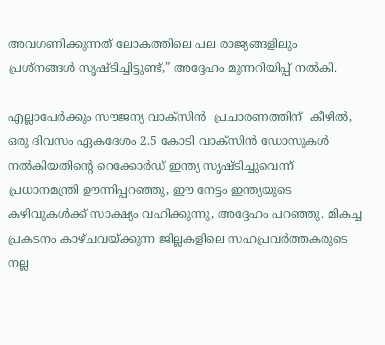അവഗണിക്കുന്നത് ലോകത്തിലെ പല രാജ്യങ്ങളിലും പ്രശ്നങ്ങൾ സൃഷ്ടിച്ചിട്ടുണ്ട്,” അദ്ദേഹം മുന്നറിയിപ്പ് നൽകി.

എല്ലാപേർക്കും സൗജന്യ വാക്‌സിൻ  പ്രചാരണത്തിന്  കീഴിൽ, ഒരു ദിവസം ഏകദേശം 2.5 കോടി വാക്‌സിൻ ഡോസുകൾ നൽകിയതിന്റെ റെക്കോർഡ് ഇന്ത്യ സൃഷ്ടിച്ചുവെന്ന് പ്രധാനമന്ത്രി ഊന്നിപ്പറഞ്ഞു, ഈ നേട്ടം ഇന്ത്യയുടെ കഴിവുകൾക്ക് സാക്ഷ്യം വഹിക്കുന്നു, അദ്ദേഹം പറഞ്ഞു. മികച്ച പ്രകടനം കാഴ്ചവയ്ക്കുന്ന ജില്ലകളിലെ സഹപ്രവർത്തകരുടെ നല്ല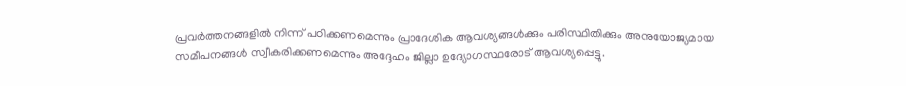പ്രവർത്തനങ്ങളിൽ നിന്ന് പഠിക്കണമെന്നും പ്രാദേശിക ആവശ്യങ്ങൾക്കും പരിസ്ഥിതിക്കും അനുയോജ്യമായ സമീപനങ്ങൾ സ്വീകരിക്കണമെന്നും അദ്ദേഹം ജില്ലാ ഉദ്യോഗസ്ഥരോട് ആവശ്യപ്പെട്ടു.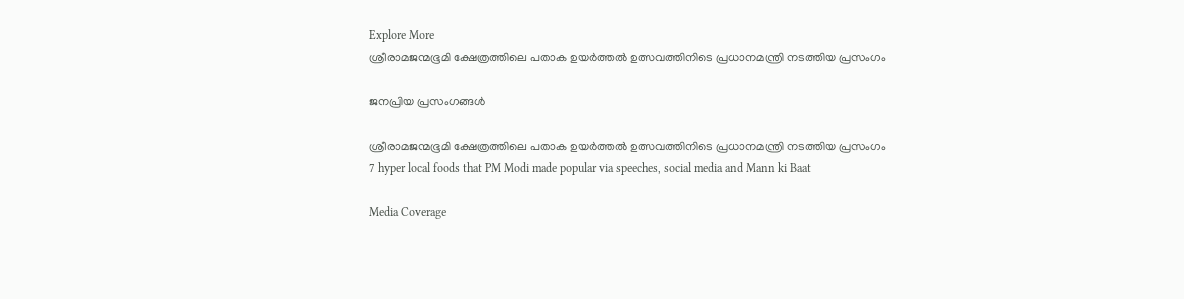Explore More
ശ്രീരാമജന്മഭൂമി ക്ഷേത്രത്തിലെ പതാക ഉയർത്തൽ ഉത്സവത്തിനിടെ പ്രധാനമന്ത്രി നടത്തിയ പ്രസംഗം

ജനപ്രിയ പ്രസംഗങ്ങൾ

ശ്രീരാമജന്മഭൂമി ക്ഷേത്രത്തിലെ പതാക ഉയർത്തൽ ഉത്സവത്തിനിടെ പ്രധാനമന്ത്രി നടത്തിയ പ്രസംഗം
7 hyper local foods that PM Modi made popular via speeches, social media and Mann ki Baat

Media Coverage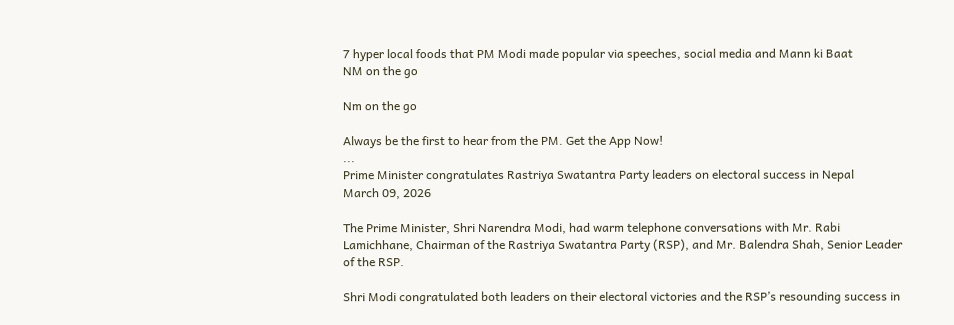7 hyper local foods that PM Modi made popular via speeches, social media and Mann ki Baat
NM on the go

Nm on the go

Always be the first to hear from the PM. Get the App Now!
...
Prime Minister congratulates Rastriya Swatantra Party leaders on electoral success in Nepal
March 09, 2026

The Prime Minister, Shri Narendra Modi, had warm telephone conversations with Mr. Rabi Lamichhane, Chairman of the Rastriya Swatantra Party (RSP), and Mr. Balendra Shah, Senior Leader of the RSP.

Shri Modi congratulated both leaders on their electoral victories and the RSP’s resounding success in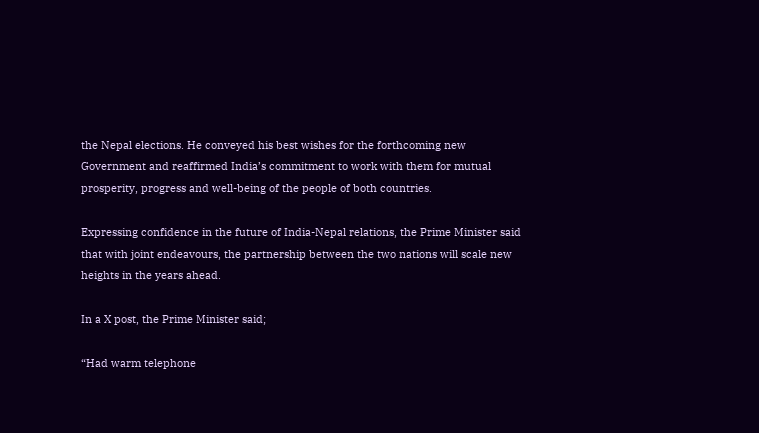the Nepal elections. He conveyed his best wishes for the forthcoming new Government and reaffirmed India’s commitment to work with them for mutual prosperity, progress and well-being of the people of both countries.

Expressing confidence in the future of India-Nepal relations, the Prime Minister said that with joint endeavours, the partnership between the two nations will scale new heights in the years ahead.

In a X post, the Prime Minister said;

“Had warm telephone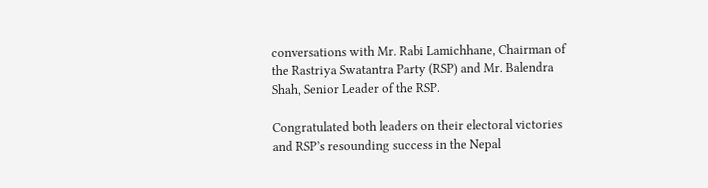conversations with Mr. Rabi Lamichhane, Chairman of the Rastriya Swatantra Party (RSP) and Mr. Balendra Shah, Senior Leader of the RSP.

Congratulated both leaders on their electoral victories and RSP’s resounding success in the Nepal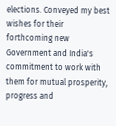elections. Conveyed my best wishes for their forthcoming new Government and India's commitment to work with them for mutual prosperity, progress and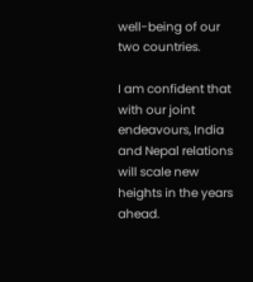well-being of our two countries.

I am confident that with our joint endeavours, India and Nepal relations will scale new heights in the years ahead.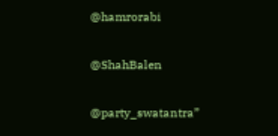@hamrorabi

@ShahBalen

@party_swatantra”